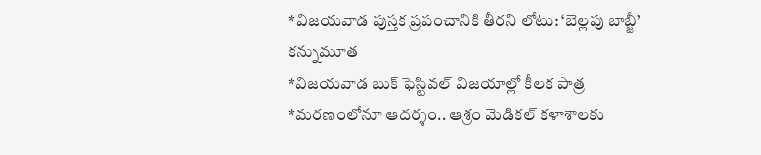*విజయవాడ పుస్తక ప్రపంచానికి తీరని లోటు: ‘బెల్లపు బాబ్జీ’ కన్నుమూత
*విజయవాడ బుక్ ఫెస్టివల్ విజయాల్లో కీలక పాత్ర
*మరణంలోనూ ఆదర్శం.. ఆశ్రం మెడికల్ కళాశాలకు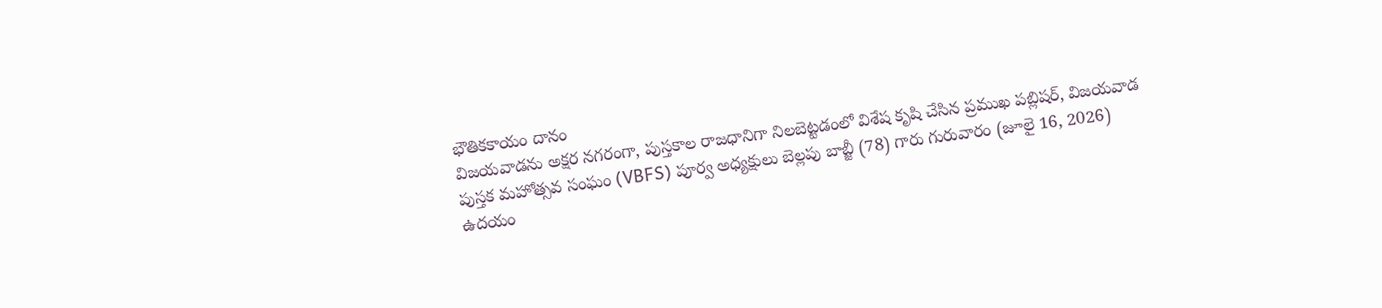భౌతికకాయం దానం
విజయవాడను అక్షర నగరంగా, పుస్తకాల రాజధానిగా నిలబెట్టడంలో విశేష కృషి చేసిన ప్రముఖ పబ్లిషర్, విజయవాడ పుస్తక మహోత్సవ సంఘం (VBFS) పూర్వ అధ్యక్షులు బెల్లపు బాబ్జీ (78) గారు గురువారం (జూలై 16, 2026) ఉదయం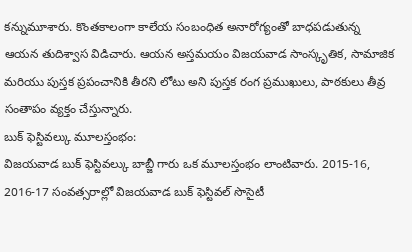కన్నుమూశారు. కొంతకాలంగా కాలేయ సంబంధిత అనారోగ్యంతో బాధపడుతున్న ఆయన తుదిశ్వాస విడిచారు. ఆయన అస్తమయం విజయవాడ సాంస్కృతిక, సామాజిక మరియు పుస్తక ప్రపంచానికి తీరని లోటు అని పుస్తక రంగ ప్రముఖులు, పాఠకులు తీవ్ర సంతాపం వ్యక్తం చేస్తున్నారు.
బుక్ ఫెస్టివల్కు మూలస్తంభం:
విజయవాడ బుక్ ఫెస్టివల్కు బాబ్జీ గారు ఒక మూలస్తంభం లాంటివారు. 2015-16, 2016-17 సంవత్సరాల్లో విజయవాడ బుక్ ఫెస్టివల్ సొసైటీ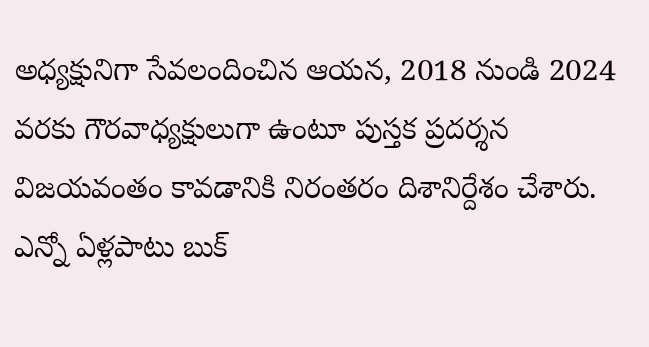అధ్యక్షునిగా సేవలందించిన ఆయన, 2018 నుండి 2024 వరకు గౌరవాధ్యక్షులుగా ఉంటూ పుస్తక ప్రదర్శన విజయవంతం కావడానికి నిరంతరం దిశానిర్దేశం చేశారు. ఎన్నో ఏళ్లపాటు బుక్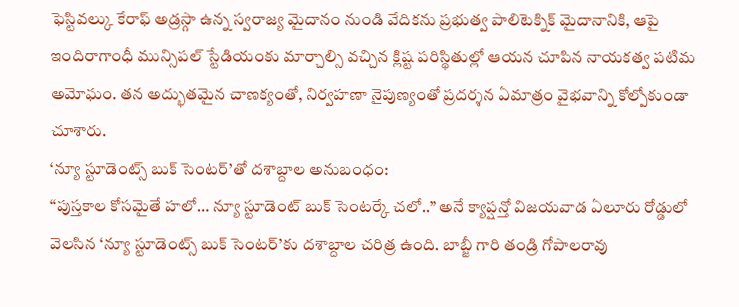ఫెస్టివల్కు కేరాఫ్ అడ్రస్గా ఉన్న స్వరాజ్య మైదానం నుండి వేదికను ప్రభుత్వ పాలిటెక్నిక్ మైదానానికి, ఆపై ఇందిరాగాంధీ మున్సిపల్ స్టేడియంకు మార్చాల్సి వచ్చిన క్లిష్ట పరిస్థితుల్లో ఆయన చూపిన నాయకత్వ పటిమ అమోఘం. తన అద్భుతమైన చాణక్యంతో, నిర్వహణా నైపుణ్యంతో ప్రదర్శన ఏమాత్రం వైభవాన్ని కోల్పోకుండా చూశారు.
‘న్యూ స్టూడెంట్స్ బుక్ సెంటర్’తో దశాబ్దాల అనుబంధం:
“పుస్తకాల కోసమైతే హలో… న్యూ స్టూడెంట్ బుక్ సెంటర్కే చలో..” అనే క్యాప్షన్తో విజయవాడ ఏలూరు రోడ్డులో వెలసిన ‘న్యూ స్టూడెంట్స్ బుక్ సెంటర్’కు దశాబ్దాల చరిత్ర ఉంది. బాబ్జీ గారి తండ్రి గోపాలరావు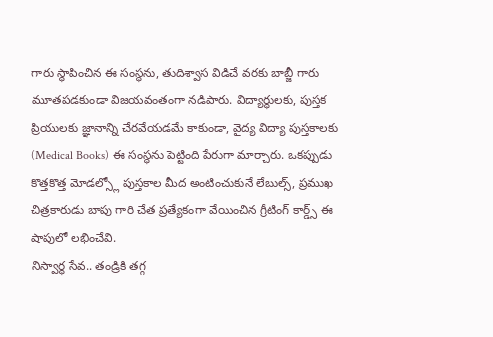గారు స్థాపించిన ఈ సంస్థను, తుదిశ్వాస విడిచే వరకు బాబ్జీ గారు మూతపడకుండా విజయవంతంగా నడిపారు. విద్యార్థులకు, పుస్తక ప్రియులకు జ్ఞానాన్ని చేరవేయడమే కాకుండా, వైద్య విద్యా పుస్తకాలకు (Medical Books) ఈ సంస్థను పెట్టింది పేరుగా మార్చారు. ఒకప్పుడు కొత్తకొత్త మోడల్స్లో పుస్తకాల మీద అంటించుకునే లేబుల్స్, ప్రముఖ చిత్రకారుడు బాపు గారి చేత ప్రత్యేకంగా వేయించిన గ్రీటింగ్ కార్డ్స్ ఈ షాపులో లభించేవి.
నిస్వార్థ సేవ.. తండ్రికి తగ్గ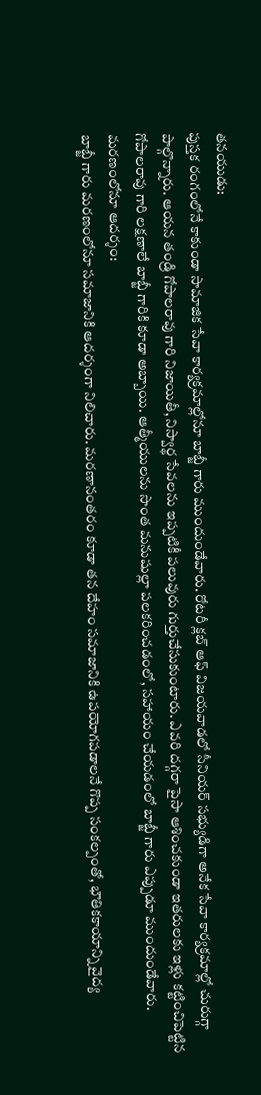తనయుడు:
పుస్తక రంగంలోనే కాకుండా సామాజిక సేవా కార్యక్రమాల్లోనూ బాబ్జీ గారు ముందుండేవారు. రోటరీ క్లబ్ ఆఫ్ విజయవాడలో సీనియర్ సభ్యుడిగా అనేక సేవా కార్యక్రమాల్లో చురుగ్గా పాల్గొన్నారు. ఆయన తండ్రి గోపాలరావు గారి నిజాయితీ, నిస్వార్థ సేవలను ఇప్పటికీ పలువురు గుర్తుచేసుకుంటారు. ఎవరి దగ్గరా పైసా ఆశించకుండా ఇతరులకు ఇళ్లు కట్టించిపెట్టిన గోపాలరావు గారి లక్షణాలే బాబ్జీ గారికి కూడా అబ్బాయి. ఆత్మీయులను సొంత మనుషుల్లా పలకరించడంలో, సహాయం చేయడంలో బాబ్జీ గారు ఎప్పుడూ ముందుండేవారు.
మరణంలోనూ ఆదర్శం:
బాబ్జీ గారు మరణంలోనూ సమాజానికి ఆదర్శంగా నిలిచారు. మరణానంతరం కూడా తన దేహం సమాజానికి ఉపయోగపడాలనే గొప్ప సంకల్పంతో, భౌతికకాయాన్ని వైద్య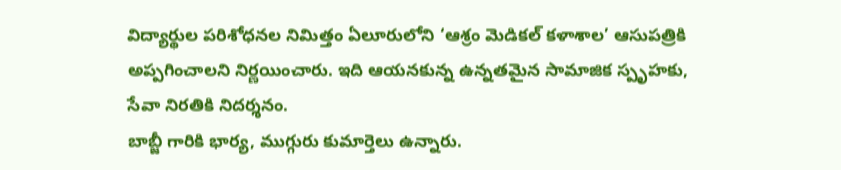విద్యార్థుల పరిశోధనల నిమిత్తం ఏలూరులోని ‘ఆశ్రం మెడికల్ కళాశాల’ ఆసుపత్రికి అప్పగించాలని నిర్ణయించారు. ఇది ఆయనకున్న ఉన్నతమైన సామాజిక స్పృహకు, సేవా నిరతికి నిదర్శనం.
బాబ్జీ గారికి భార్య, ముగ్గురు కుమార్తెలు ఉన్నారు.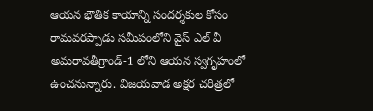ఆయన భౌతిక కాయాన్ని సందర్శకుల కోసం రామవరప్పాడు సమీపంలోని వైస్ ఎల్ వీ అమరావతీగ్రాండ్-1 లోని ఆయన స్వగృహంలో ఉంచనున్నారు. విజయవాడ అక్షర చరిత్రలో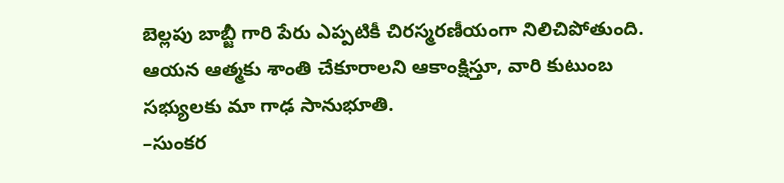బెల్లపు బాబ్జీ గారి పేరు ఎప్పటికీ చిరస్మరణీయంగా నిలిచిపోతుంది.
ఆయన ఆత్మకు శాంతి చేకూరాలని ఆకాంక్షిస్తూ, వారి కుటుంబ సభ్యులకు మా గాఢ సానుభూతి.
–సుంకర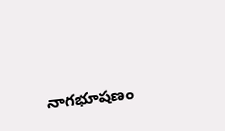నాగభూషణం